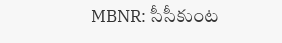MBNR: సీసీకుంట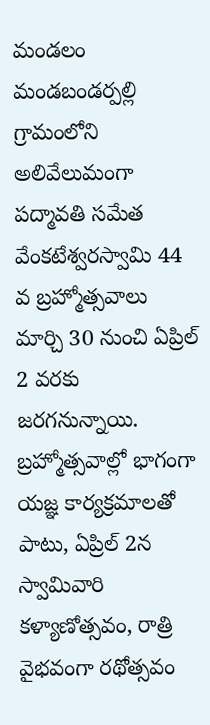మండలం మండబండర్పల్లి గ్రామంలోని అలివేలుమంగా పద్మావతి సమేత వేంకటేశ్వరస్వామి 44 వ బ్రహ్మోత్సవాలు మార్చి 30 నుంచి ఏప్రిల్ 2 వరకు జరగనున్నాయి. బ్రహ్మోత్సవాల్లో భాగంగా యజ్ఞ కార్యక్రమాలతో పాటు, ఏప్రిల్ 2న స్వామివారి కళ్యాణోత్సవం, రాత్రి వైభవంగా రథోత్సవం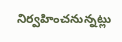నిర్వహించనున్నట్లు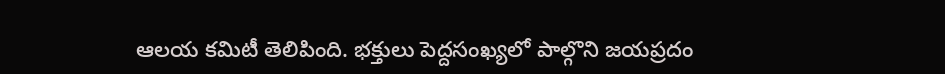ఆలయ కమిటీ తెలిపింది. భక్తులు పెద్దసంఖ్యలో పాల్గొని జయప్రదం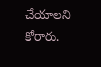చేయాలని కోరారు.